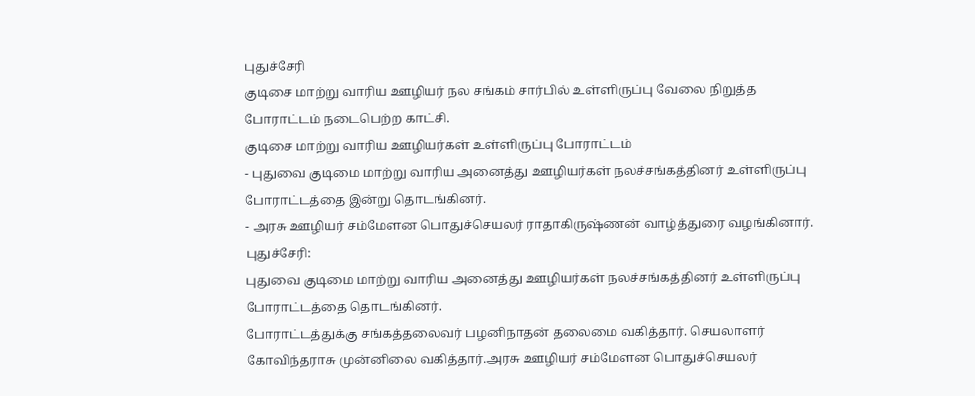புதுச்சேரி
குடிசை மாற்று வாரிய ஊழியர் நல சங்கம் சார்பில் உள்ளிருப்பு வேலை நிறுத்த போராட்டம் நடைபெற்ற காட்சி.
குடிசை மாற்று வாரிய ஊழியர்கள் உள்ளிருப்பு போராட்டம்
- புதுவை குடிமை மாற்று வாரிய அனைத்து ஊழியர்கள் நலச்சங்கத்தினர் உள்ளிருப்பு போராட்டத்தை இன்று தொடங்கினர்.
- அரசு ஊழியர் சம்மேளன பொதுச்செயலர் ராதாகிருஷ்ணன் வாழ்த்துரை வழங்கினார்.
புதுச்சேரி:
புதுவை குடிமை மாற்று வாரிய அனைத்து ஊழியர்கள் நலச்சங்கத்தினர் உள்ளிருப்பு போராட்டத்தை தொடங்கினர்.
போராட்டத்துக்கு சங்கத்தலைவர் பழனிநாதன் தலைமை வகித்தார். செயலாளர் கோவிந்தராசு முன்னிலை வகித்தார்.அரசு ஊழியர் சம்மேளன பொதுச்செயலர்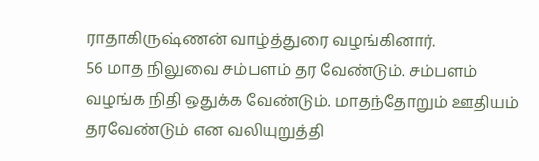ராதாகிருஷ்ணன் வாழ்த்துரை வழங்கினார்.
56 மாத நிலுவை சம்பளம் தர வேண்டும். சம்பளம் வழங்க நிதி ஒதுக்க வேண்டும். மாதந்தோறும் ஊதியம் தரவேண்டும் என வலியுறுத்தி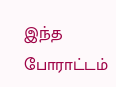இந்த போராட்டம்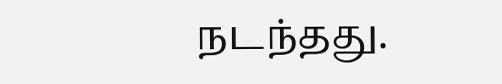நடந்தது.